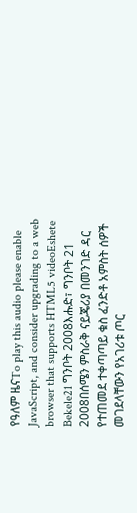የዓለም ዜናTo play this audio please enable JavaScript, and consider upgrading to a web browser that supports HTML5 videoEshete Bekele21 ግንቦት 2008እሑድ፣ ግንቦት 21 2008በሰሜን ምስራቅ ናይጄሪያ በመንገድ ዳር የተጠመደ ተቀጣጣይ ቁስ ፈንድቶ አምስት ሰዎች መገደላቸውን የአገሪቱ ጦር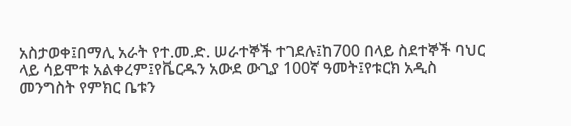አስታወቀ፤በማሊ አራት የተ.መ.ድ. ሠራተኞች ተገደሉ፤ከ700 በላይ ስደተኞች ባህር ላይ ሳይሞቱ አልቀረም፤የቬርዱን አውደ ውጊያ 100ኛ ዓመት፤የቱርክ አዲስ መንግስት የምክር ቤቱን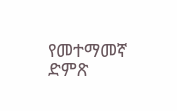የመተማመኛ ድምጽ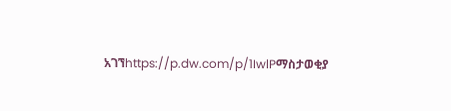አገኘhttps://p.dw.com/p/1IwlPማስታወቂያ